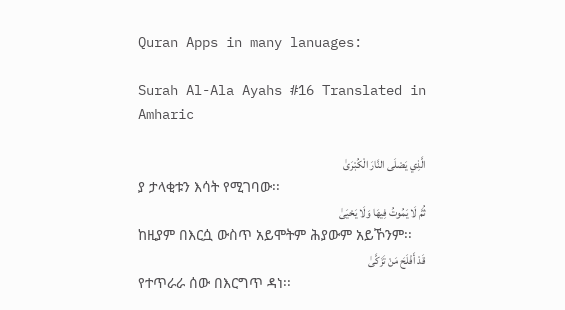Quran Apps in many lanuages:

Surah Al-Ala Ayahs #16 Translated in Amharic

الَّذِي يَصْلَى النَّارَ الْكُبْرَىٰ
ያ ታላቂቱን እሳት የሚገባው፡፡
ثُمَّ لَا يَمُوتُ فِيهَا وَلَا يَحْيَىٰ
ከዚያም በእርሷ ውስጥ አይሞትም ሕያውም አይኾንም፡፡
قَدْ أَفْلَحَ مَنْ تَزَكَّىٰ
የተጥራራ ሰው በእርግጥ ዳነ፡፡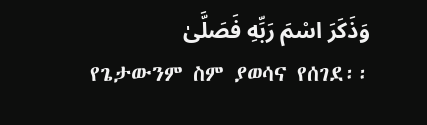وَذَكَرَ اسْمَ رَبِّهِ فَصَلَّىٰ
የጌታውንም ስም ያወሳና የሰገደ፡፡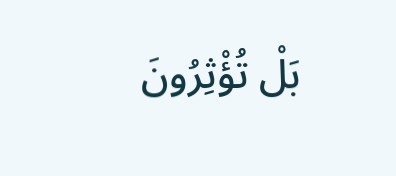بَلْ تُؤْثِرُونَ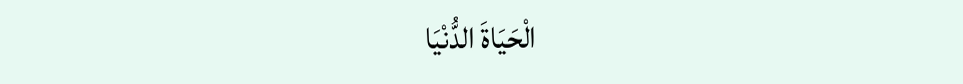الْحَيَاةَ الدُّنْيَا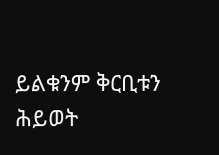ይልቁንም ቅርቢቱን ሕይወት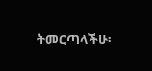ትመርጣላችሁ፡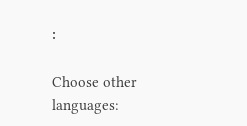፡

Choose other languages: